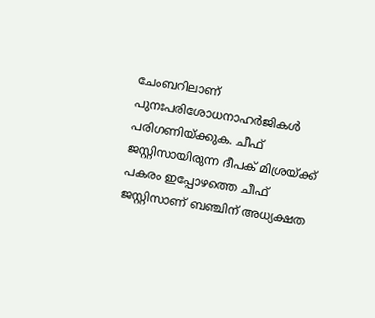ചേംബറിലാണ് പുനഃപരിശോധനാഹർജികൾ പരിഗണിയ്ക്കുക. ചീഫ് ജസ്റ്റിസായിരുന്ന ദീപക് മിശ്രയ്ക്ക് പകരം ഇപ്പോഴത്തെ ചീഫ് ജസ്റ്റിസാണ് ബഞ്ചിന് അധ്യക്ഷത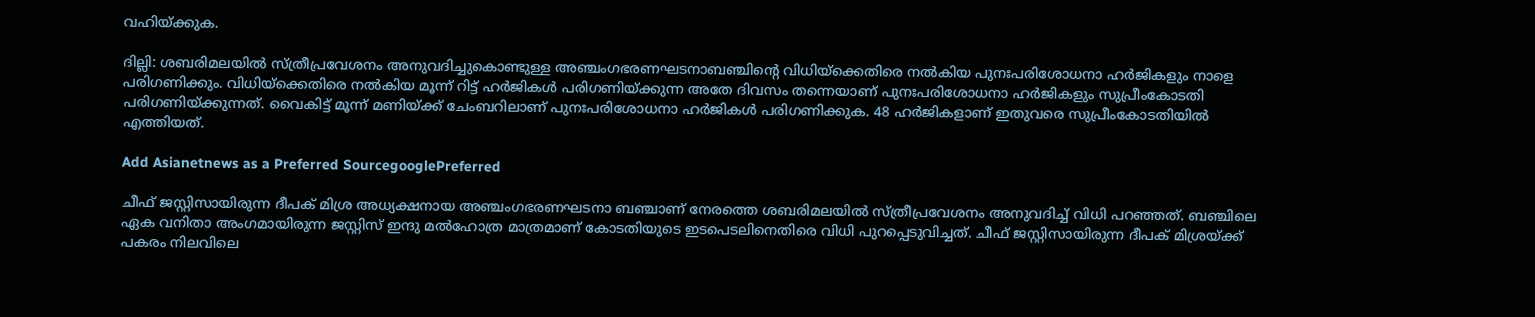വഹിയ്ക്കുക.

ദില്ലി: ശബരിമലയിൽ സ്ത്രീപ്രവേശനം അനുവദിച്ചുകൊണ്ടുള്ള അഞ്ചംഗഭരണഘടനാബഞ്ചിന്‍റെ വിധിയ്ക്കെതിരെ നൽകിയ പുനഃപരിശോധനാ ഹർജികളും നാളെ പരിഗണിക്കും. വിധിയ്ക്കെതിരെ നൽകിയ മൂന്ന് റിട്ട് ഹർജികൾ പരിഗണിയ്ക്കുന്ന അതേ ദിവസം തന്നെയാണ് പുനഃപരിശോധനാ ഹർജികളും സുപ്രീംകോടതി പരിഗണിയ്ക്കുന്നത്. വൈകിട്ട് മൂന്ന് മണിയ്ക്ക് ചേംബറിലാണ് പുനഃപരിശോധനാ ഹർജികൾ പരിഗണിക്കുക. 48 ഹർജികളാണ് ഇതുവരെ സുപ്രീംകോടതിയിൽ എത്തിയത്.

Add Asianetnews as a Preferred SourcegooglePreferred

ചീഫ് ജസ്റ്റിസായിരുന്ന ദീപക് മിശ്ര അധ്യക്ഷനായ അഞ്ചംഗഭരണഘടനാ ബഞ്ചാണ് നേരത്തെ ശബരിമലയിൽ സ്ത്രീപ്രവേശനം അനുവദിച്ച് വിധി പറഞ്ഞത്. ബഞ്ചിലെ ഏക വനിതാ അംഗമായിരുന്ന ജസ്റ്റിസ് ഇന്ദു മൽഹോത്ര മാത്രമാണ് കോടതിയുടെ ഇടപെടലിനെതിരെ വിധി പുറപ്പെടുവിച്ചത്. ചീഫ് ജസ്റ്റിസായിരുന്ന ദീപക് മിശ്രയ്ക്ക് പകരം നിലവിലെ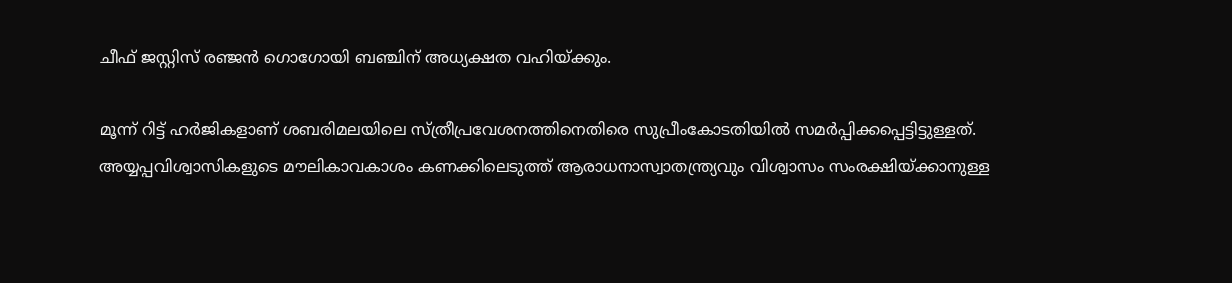ചീഫ് ജസ്റ്റിസ് രഞ്ജൻ ഗൊഗോയി ബഞ്ചിന് അധ്യക്ഷത വഹിയ്ക്കും.

മൂന്ന് റിട്ട് ഹർജികളാണ് ശബരിമലയിലെ സ്ത്രീപ്രവേശനത്തിനെതിരെ സുപ്രീംകോടതിയിൽ സമർപ്പിക്കപ്പെട്ടിട്ടുള്ളത്. അയ്യപ്പവിശ്വാസികളുടെ മൗലികാവകാശം കണക്കിലെടുത്ത് ആരാധനാസ്വാതന്ത്ര്യവും വിശ്വാസം സംരക്ഷിയ്ക്കാനുള്ള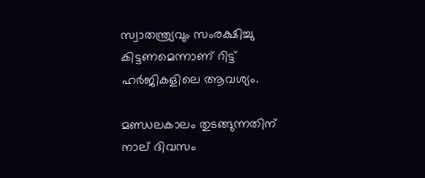സ്വാതന്ത്ര്യവും സംരക്ഷിച്ചു കിട്ടണമെന്നാണ് റിട്ട് ഹർജികളിലെ ആവശ്യം.

മണ്ഡലകാലം തുടങ്ങുന്നതിന് നാല് ദിവസം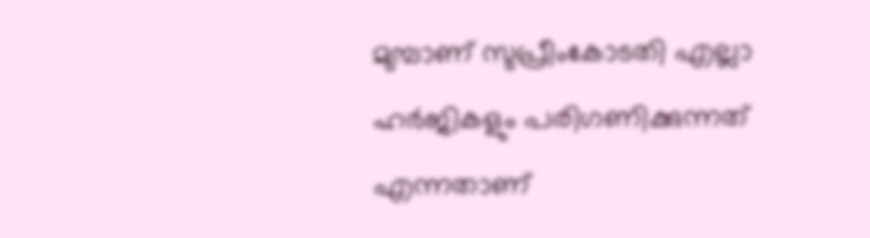മുമ്പാണ് സുപ്രീംകോടതി എല്ലാ ഹർജികളും പരിഗണിക്കുന്നത് എന്നതാണ്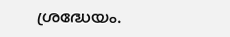ശ്രദ്ധേയം.